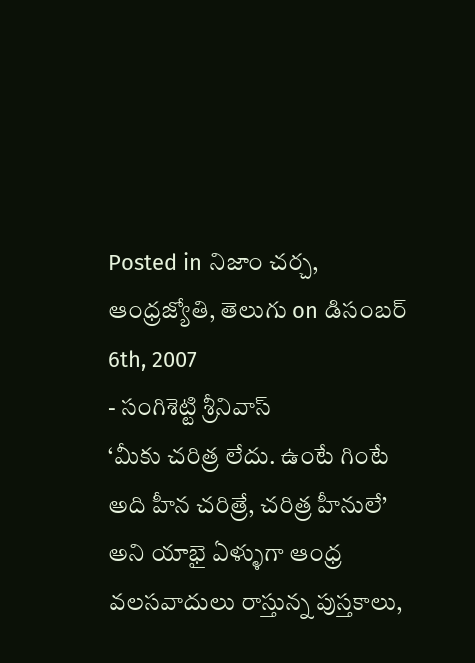Posted in నిజాం చర్చ, ఆంధ్రజ్యోతి, తెలుగు on డిసంబర్ 6th, 2007
- సంగిశెట్టి శ్రీనివాస్
‘మీకు చరిత్ర లేదు. ఉంటే గింటే అది హీన చరిత్రే, చరిత్ర హీనులే’ అని యాభై ఏళ్ళుగా ఆంధ్ర వలసవాదులు రాస్తున్న పుస్తకాలు,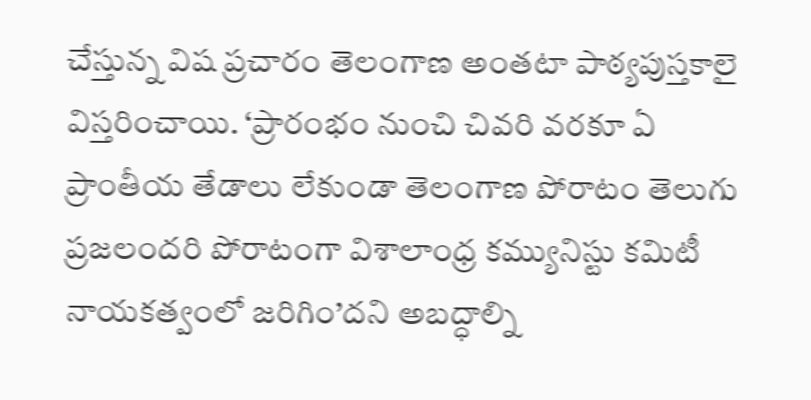చేస్తున్న విష ప్రచారం తెలంగాణ అంతటా పాఠ్యపుస్తకాలై విస్తరించాయి. ‘ప్రారంభం నుంచి చివరి వరకూ ఏ ప్రాంతీయ తేడాలు లేకుండా తెలంగాణ పోరాటం తెలుగు ప్రజలందరి పోరాటంగా విశాలాంధ్ర కమ్యునిస్టు కమిటీ నాయకత్వంలో జరిగిం’దని అబద్ధాల్ని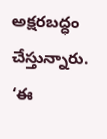అక్షరబద్ధం చేస్తున్నారు. ‘ఈ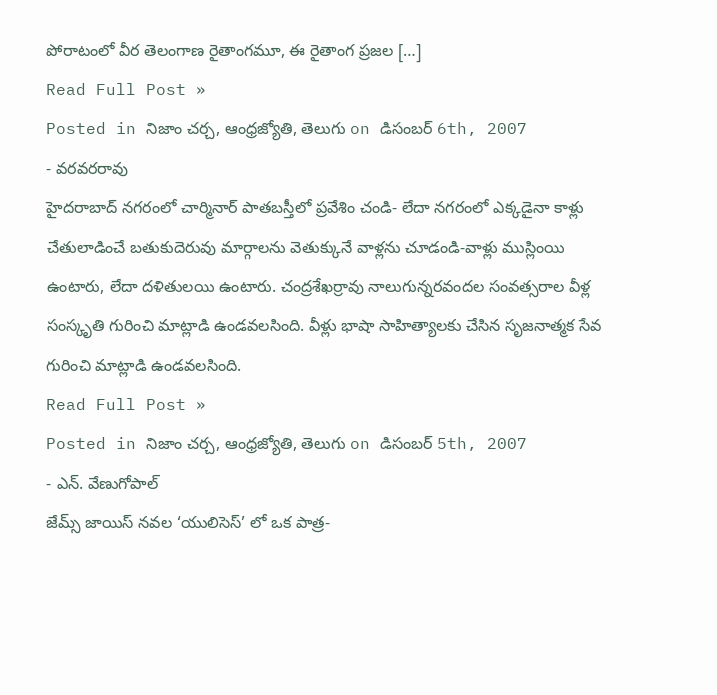పోరాటంలో వీర తెలంగాణ రైతాంగమూ, ఈ రైతాంగ ప్రజల […]
Read Full Post »
Posted in నిజాం చర్చ, ఆంధ్రజ్యోతి, తెలుగు on డిసంబర్ 6th, 2007
- వరవరరావు
హైదరాబాద్ నగరంలో చార్మినార్ పాతబస్తీలో ప్రవేశిం చండి- లేదా నగరంలో ఎక్కడైనా కాళ్లు చేతులాడించే బతుకుదెరువు మార్గాలను వెతుక్కునే వాళ్లను చూడండి-వాళ్లు ముస్లింయి ఉంటారు, లేదా దళితులయి ఉంటారు. చంద్రశేఖర్రావు నాలుగున్నరవందల సంవత్సరాల వీళ్ల సంస్కృతి గురించి మాట్లాడి ఉండవలసింది. వీళ్లు భాషా సాహిత్యాలకు చేసిన సృజనాత్మక సేవ గురించి మాట్లాడి ఉండవలసింది.
Read Full Post »
Posted in నిజాం చర్చ, ఆంధ్రజ్యోతి, తెలుగు on డిసంబర్ 5th, 2007
- ఎన్. వేణుగోపాల్
జేమ్స్ జాయిస్ నవల ‘యులిసెస్’ లో ఒక పాత్ర-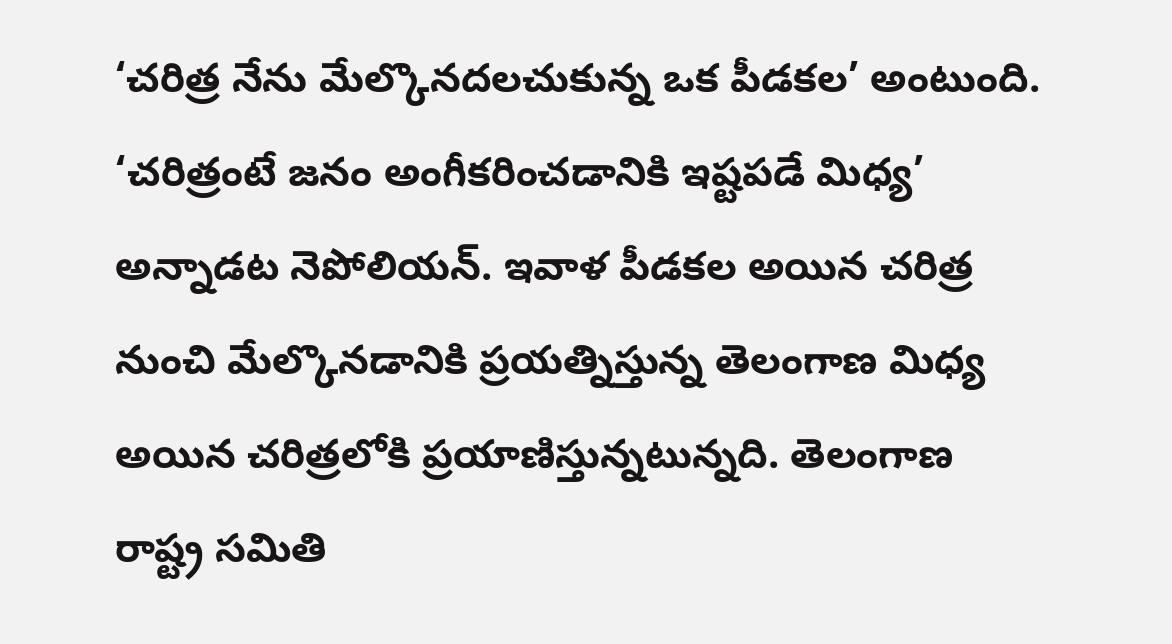‘చరిత్ర నేను మేల్కొనదలచుకున్న ఒక పీడకల’ అంటుంది. ‘చరిత్రంటే జనం అంగీకరించడానికి ఇష్టపడే మిధ్య’ అన్నాడట నెపోలియన్. ఇవాళ పీడకల అయిన చరిత్ర నుంచి మేల్కొనడానికి ప్రయత్నిస్తున్న తెలంగాణ మిధ్య అయిన చరిత్రలోకి ప్రయాణిస్తున్నటున్నది. తెలంగాణ రాష్ట్ర సమితి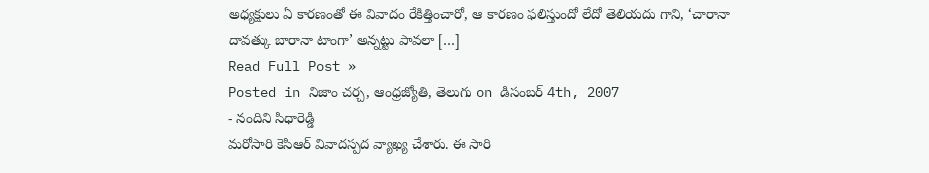అధ్యక్షులు ఏ కారణంతో ఈ వివాదం రేకిత్తించారో, ఆ కారణం ఫలిస్తుందో లేదో తెలియదు గాని, ‘చారానా దావత్కు బారానా టాంగా’ అన్నట్టు పావలా […]
Read Full Post »
Posted in నిజాం చర్చ, ఆంధ్రజ్యోతి, తెలుగు on డిసంబర్ 4th, 2007
- నందిని సిధారెడ్డి
మరోసారి కెసిఆర్ వివాదస్పద వ్యాఖ్య చేశారు. ఈ సారి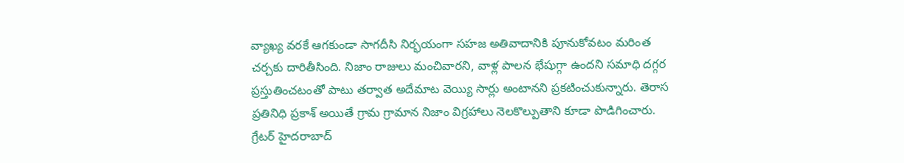వ్యాఖ్య వరకే ఆగకుండా సాగదీసి నిర్భయంగా సహజ అతివాదానికి పూనుకోవటం మరింత చర్చకు దారితీసింది. నిజాం రాజులు మంచివారని, వాళ్ల పాలన భేషుగ్గా ఉందని సమాధి దగ్గర ప్రస్తుతించటంతో పాటు తర్వాత అదేమాట వెయ్యి సార్లు అంటానని ప్రకటించుకున్నారు. తెరాస ప్రతినిధి ప్రకాశ్ అయితే గ్రామ గ్రామాన నిజాం విగ్రహాలు నెలకొల్పుతాని కూడా పొడిగించారు. గ్రేటర్ హైదరాబాద్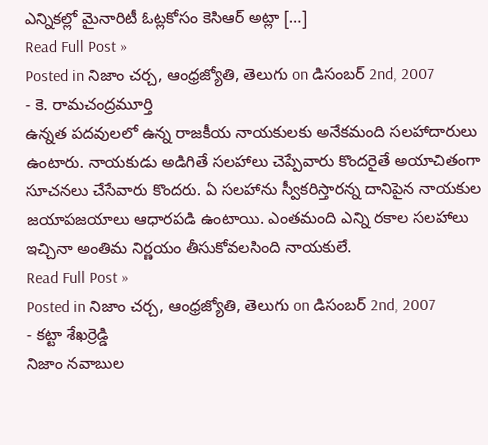ఎన్నికల్లో మైనారిటీ ఓట్లకోసం కెసిఆర్ అట్లా […]
Read Full Post »
Posted in నిజాం చర్చ, ఆంధ్రజ్యోతి, తెలుగు on డిసంబర్ 2nd, 2007
- కె. రామచంద్రమూర్తి
ఉన్నత పదవులలో ఉన్న రాజకీయ నాయకులకు అనేకమంది సలహాదారులు ఉంటారు. నాయకుడు అడిగితే సలహాలు చెప్పేవారు కొందరైతే అయాచితంగా సూచనలు చేసేవారు కొందరు. ఏ సలహాను స్వీకరిస్తారన్న దానిపైన నాయకుల జయాపజయాలు ఆధారపడి ఉంటాయి. ఎంతమంది ఎన్ని రకాల సలహాలు ఇచ్చినా అంతిమ నిర్ణయం తీసుకోవలసింది నాయకులే.
Read Full Post »
Posted in నిజాం చర్చ, ఆంధ్రజ్యోతి, తెలుగు on డిసంబర్ 2nd, 2007
- కట్టా శేఖర్రెడ్డి
నిజాం నవాబుల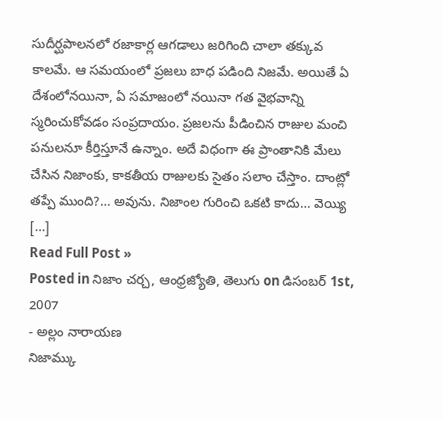సుదీర్ఘపాలనలో రజాకార్ల ఆగడాలు జరిగింది చాలా తక్కువ కాలమే. ఆ సమయంలో ప్రజలు బాధ పడింది నిజమే. అయితే ఏ దేశంలోనయినా, ఏ సమాజంలో నయినా గత వైభవాన్ని స్మరించుకోవడం సంప్రదాయం. ప్రజలను పీడించిన రాజుల మంచి పనులనూ కీర్తిస్తూనే ఉన్నాం. అదే విధంగా ఈ ప్రాంతానికి మేలు చేసిన నిజాంకు, కాకతీయ రాజులకు సైతం సలాం చేస్తాం. దాంట్లో తప్పే ముంది?… అవును. నిజాంల గురించి ఒకటి కాదు… వెయ్యి […]
Read Full Post »
Posted in నిజాం చర్చ, ఆంధ్రజ్యోతి, తెలుగు on డిసంబర్ 1st, 2007
- అల్లం నారాయణ
నిజామ్కు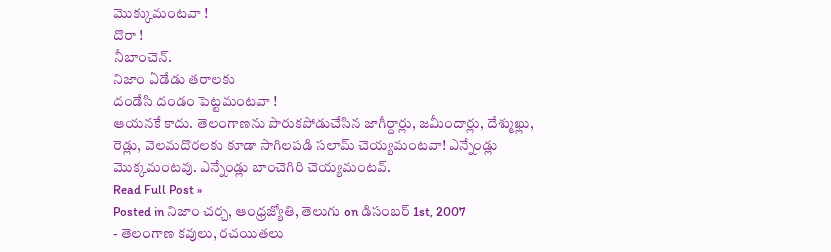మొక్కుమంటవా !
దొరా !
నీబాంచెన్.
నిజాం ఏడేడు తరాలకు
దండేసి దండం పెట్టమంటవా !
ఆయనకే కాదు. తెలంగాణను పొరుకపోడుచేసిన జాగీర్దార్లు, జమీందార్లు, దేశ్ముఖ్లు, రెడ్లు, వెలమదొరలకు కూడా సాగిలపడి సలామ్ చెయ్యమంటవా! ఎన్నేండ్లు మొక్కమంటవు. ఎన్నేండ్లు బాంచెగిరి చెయ్యమంటవ్.
Read Full Post »
Posted in నిజాం చర్చ, ఆంధ్రజ్యోతి, తెలుగు on డిసంబర్ 1st, 2007
- తెలంగాణ కవులు, రచయితలు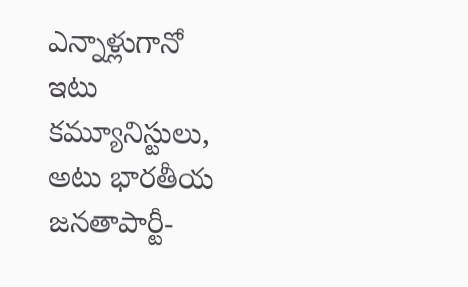ఎన్నాళ్లుగానో ఇటు కమ్యూనిస్టులు, అటు భారతీయ జనతాపార్టీ-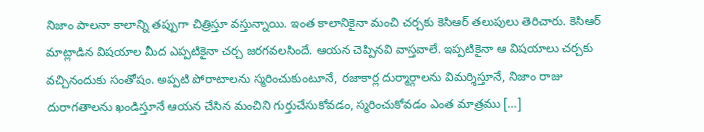నిజాం పాలనా కాలాన్ని తప్పుగా చిత్రిస్తూ వస్తున్నాయి. ఇంత కాలానికైనా మంచి చర్చకు కెసిఆర్ తలుపులు తెరిచారు. కెసిఆర్ మాట్లాడిన విషయాల మీద ఎప్పటికైనా చర్చ జరగవలసిందే. ఆయన చెప్పినవి వాస్తవాలే. ఇప్పటికైనా ఆ విషయాలు చర్చకు వచ్చినందుకు సంతోషం. అప్పటి పోరాటాలను స్మరించుకుంటూనే, రజాకార్ల దుర్మార్గాలను విమర్శిస్తూనే, నిజాం రాజు దురాగతాలను ఖండిస్తూనే ఆయన చేసిన మంచిని గుర్తుచేసుకోవడం, స్మరించుకోవడం ఎంత మాత్రము […]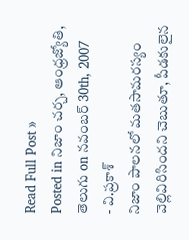Read Full Post »
Posted in నిజాం చర్చ, ఆంధ్రజ్యోతి, తెలుగు on నవంబర్ 30th, 2007
- వి.ప్రకాశ్
నిజాం పాలనలో మతసామరస్యం వెల్లివిరిసిందని చెబుతూ, పీడకులైన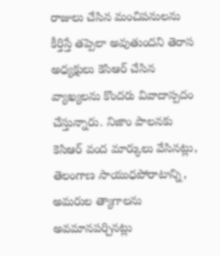రాజులు చేసిన మంచిపనులను కీర్తిస్తే తప్పెలా అవుతుందని తెరాస అధ్యక్షులు కెసిఆర్ చేసిన వ్యాఖ్యలను కొందరు వివాదాస్పదం చేస్తున్నారు. నిజాం పాలనకు కెసిఆర్ వంద మార్కులు వేసినట్లు, తెలంగాణ సాయుధపోరాటాన్ని, అమరుల త్యాగాలను అవమానపర్చినట్లు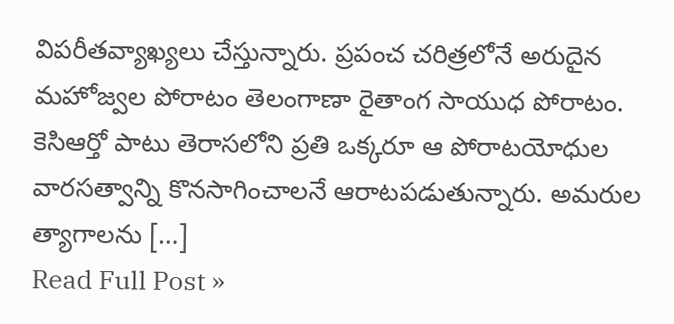విపరీతవ్యాఖ్యలు చేస్తున్నారు. ప్రపంచ చరిత్రలోనే అరుదైన మహోజ్వల పోరాటం తెలంగాణా రైతాంగ సాయుధ పోరాటం. కెసిఆర్తో పాటు తెరాసలోని ప్రతి ఒక్కరూ ఆ పోరాటయోధుల వారసత్వాన్ని కొనసాగించాలనే ఆరాటపడుతున్నారు. అమరుల త్యాగాలను […]
Read Full Post »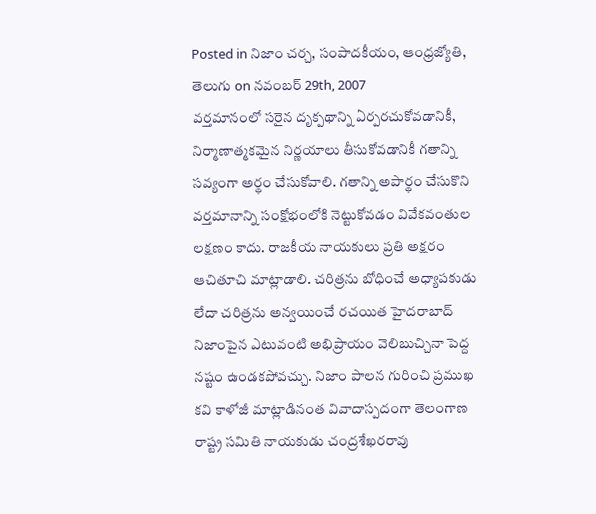Posted in నిజాం చర్చ, సంపాదకీయం, ఆంధ్రజ్యోతి, తెలుగు on నవంబర్ 29th, 2007
వర్తమానంలో సరైన దృక్పథాన్ని ఏర్పరచుకోవడానికీ, నిర్మాణాత్మకమైన నిర్ణయాలు తీసుకోవడానికీ గతాన్ని సవ్యంగా అర్థం చేసుకోవాలి. గతాన్ని అపార్థం చేసుకొని వర్తమానాన్ని సంక్షోభంలోకి నెట్టుకోవడం వివేకవంతుల లక్షణం కాదు. రాజకీయ నాయకులు ప్రతి అక్షరం ఆచితూచి మాట్లాడాలి. చరిత్రను బోధించే అధ్యాపకుడు లేదా చరిత్రను అన్వయించే రచయిత హైదరాబాద్ నిజాంపైన ఎటువంటి అభిప్రాయం వెలిబుచ్చినా పెద్ద నష్టం ఉండకపోవచ్చు. నిజాం పాలన గురించి ప్రముఖ కవి కాళోజీ మాట్లాడినంత వివాదాస్పదంగా తెలంగాణ రాష్ట్ర సమితి నాయకుడు చంద్రశేఖరరావు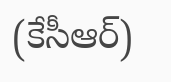(కేసీఆర్)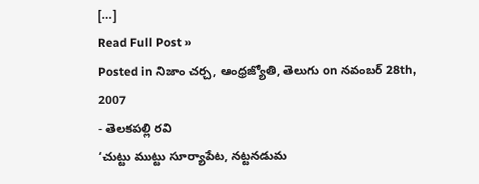[…]
Read Full Post »
Posted in నిజాం చర్చ, ఆంధ్రజ్యోతి, తెలుగు on నవంబర్ 28th, 2007
- తెలకపల్లి రవి
‘చుట్టు ముట్టు సూర్యాపేట, నట్టనడుమ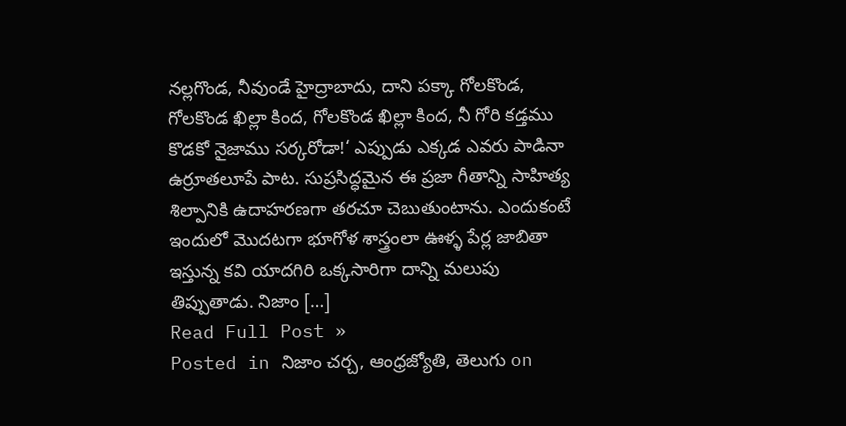నల్లగొండ, నీవుండే హైద్రాబాదు, దాని పక్కా గోలకొండ, గోలకొండ ఖిల్లా కింద, గోలకొండ ఖిల్లా కింద, నీ గోరి కడ్తము కొడకో నైజాము సర్కరోడా!‘ ఎప్పుడు ఎక్కడ ఎవరు పాడినా ఉర్రూతలూపే పాట. సుప్రసిద్ధమైన ఈ ప్రజా గీతాన్ని సాహిత్య శిల్పానికి ఉదాహరణగా తరచూ చెబుతుంటాను. ఎందుకంటే ఇందులో మొదటగా భూగోళ శాస్త్రంలా ఊళ్ళ పేర్ల జాబితా ఇస్తున్న కవి యాదగిరి ఒక్కసారిగా దాన్ని మలుపు తిప్పుతాడు. నిజాం […]
Read Full Post »
Posted in నిజాం చర్చ, ఆంధ్రజ్యోతి, తెలుగు on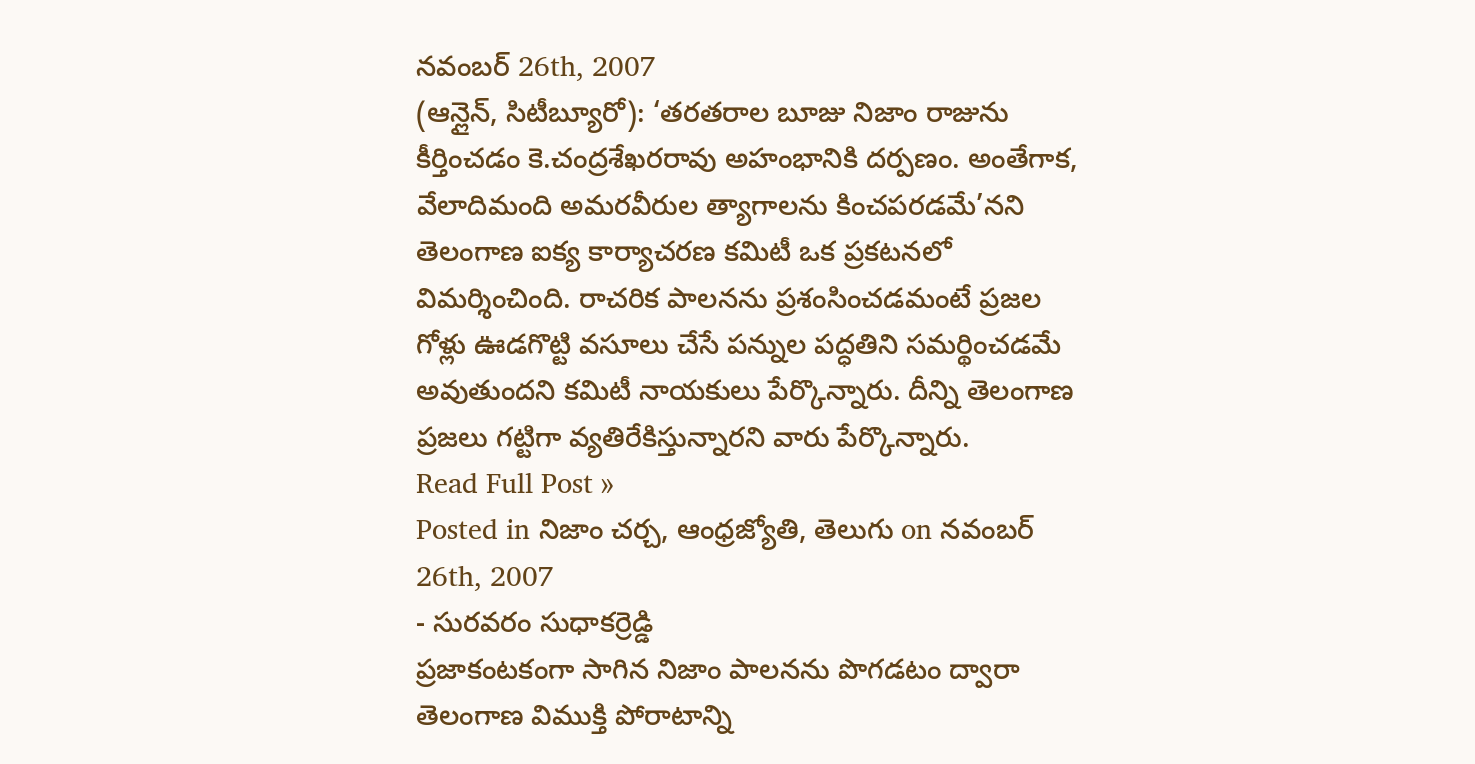నవంబర్ 26th, 2007
(ఆన్లైన్, సిటీబ్యూరో): ‘తరతరాల బూజు నిజాం రాజును కీర్తించడం కె.చంద్రశేఖరరావు అహంభానికి దర్పణం. అంతేగాక, వేలాదిమంది అమరవీరుల త్యాగాలను కించపరడమే’నని తెలంగాణ ఐక్య కార్యాచరణ కమిటీ ఒక ప్రకటనలో విమర్శించింది. రాచరిక పాలనను ప్రశంసించడమంటే ప్రజల గోళ్లు ఊడగొట్టి వసూలు చేసే పన్నుల పద్ధతిని సమర్థించడమే అవుతుందని కమిటీ నాయకులు పేర్కొన్నారు. దీన్ని తెలంగాణ ప్రజలు గట్టిగా వ్యతిరేకిస్తున్నారని వారు పేర్కొన్నారు.
Read Full Post »
Posted in నిజాం చర్చ, ఆంధ్రజ్యోతి, తెలుగు on నవంబర్ 26th, 2007
- సురవరం సుధాకర్రెడ్డి
ప్రజాకంటకంగా సాగిన నిజాం పాలనను పొగడటం ద్వారా తెలంగాణ విముక్తి పోరాటాన్ని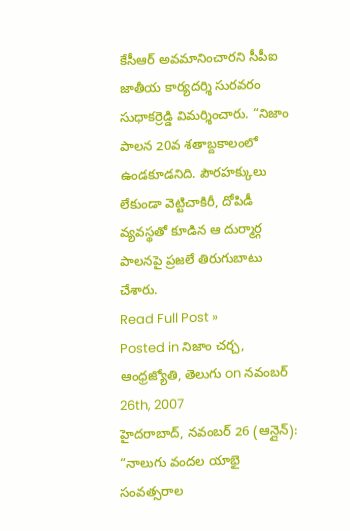కేసీఆర్ అవమానించారని సీపీఐ జాతీయ కార్యదర్శి సురవరం సుధాకర్రెడ్డి విమర్శించారు. “నిజాం పాలన 20వ శతాబ్దకాలంలో ఉండకూడనిది. పౌరహక్కులు లేకుండా వెట్టిచాకిరీ, దోపిడీ వ్యవస్థతో కూడిన ఆ దుర్మార్గ పాలనపై ప్రజలే తిరుగుబాటు చేశారు.
Read Full Post »
Posted in నిజాం చర్చ, ఆంధ్రజ్యోతి, తెలుగు on నవంబర్ 26th, 2007
హైదరాబాద్, నవంబర్ 26 (ఆన్లైన్): “నాలుగు వందల యాభై సంవత్సరాల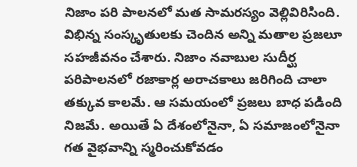నిజాం పరి పాలనలో మత సామరస్యం వెల్లివిరిసింది. విభిన్న సంస్కృతులకు చెందిన అన్ని మతాల ప్రజలూ సహజీవనం చేశారు. నిజాం నవాబుల సుదీర్ఘ పరిపాలనలో రజాకార్ల అరాచకాలు జరిగింది చాలా తక్కువ కాలమే. ఆ సమయంలో ప్రజలు బాధ పడింది నిజమే. అయితే ఏ దేశంలోనైనా, ఏ సమాజంలోనైనా గత వైభవాన్ని స్మరించుకోవడం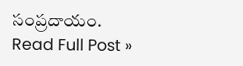సంప్రదాయం.
Read Full Post »